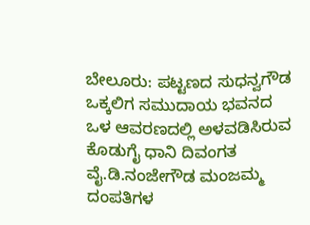ಬೇಲೂರು: ಪಟ್ಟಣದ ಸುಧನ್ವಗೌಡ ಒಕ್ಕಲಿಗ ಸಮುದಾಯ ಭವನದ ಒಳ ಆವರಣದಲ್ಲಿ ಅಳವಡಿಸಿರುವ ಕೊಡುಗೈ ಧಾನಿ ದಿವಂಗತ ವೈ.ಡಿ.ನಂಜೇಗೌಡ ಮಂಜಮ್ಮ ದಂಪತಿಗಳ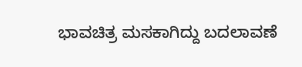ಭಾವಚಿತ್ರ ಮಸಕಾಗಿದ್ದು ಬದಲಾವಣೆ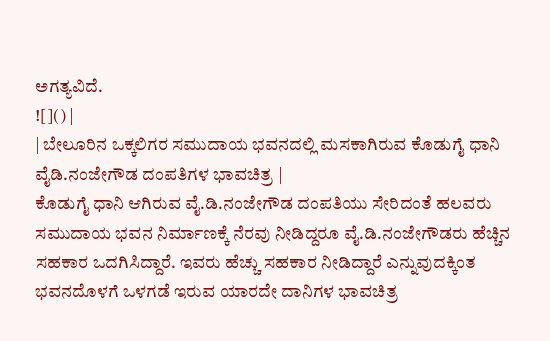ಅಗತ್ಯವಿದೆ.
![]() |
| ಬೇಲೂರಿನ ಒಕ್ಕಲಿಗರ ಸಮುದಾಯ ಭವನದಲ್ಲಿ ಮಸಕಾಗಿರುವ ಕೊಡುಗೈ ಧಾನಿ ವೈಡಿ.ನಂಜೇಗೌಡ ದಂಪತಿಗಳ ಭಾವಚಿತ್ರ |
ಕೊಡುಗೈ ಧಾನಿ ಆಗಿರುವ ವೈ.ಡಿ.ನಂಜೇಗೌಡ ದಂಪತಿಯು ಸೇರಿದಂತೆ ಹಲವರು ಸಮುದಾಯ ಭವನ ನಿರ್ಮಾಣಕ್ಕೆ ನೆರವು ನೀಡಿದ್ದರೂ ವೈ.ಡಿ.ನಂಜೇಗೌಡರು ಹೆಚ್ಚಿನ ಸಹಕಾರ ಒದಗಿಸಿದ್ದಾರೆ. ಇವರು ಹೆಚ್ಚು ಸಹಕಾರ ನೀಡಿದ್ದಾರೆ ಎನ್ನುವುದಕ್ಕಿಂತ ಭವನದೊಳಗೆ ಒಳಗಡೆ ಇರುವ ಯಾರದೇ ದಾನಿಗಳ ಭಾವಚಿತ್ರ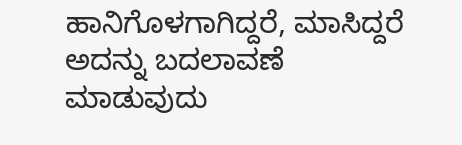ಹಾನಿಗೊಳಗಾಗಿದ್ದರೆ, ಮಾಸಿದ್ದರೆ ಅದನ್ನು ಬದಲಾವಣೆ ಮಾಡುವುದು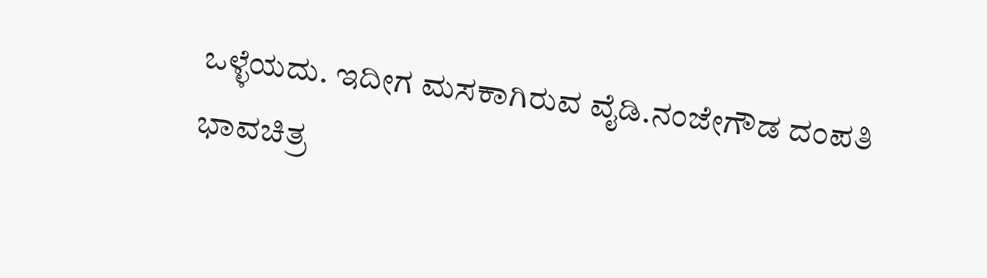ಒಳ್ಳೆಯದು. ಇದೀಗ ಮಸಕಾಗಿರುವ ವೈಡಿ.ನಂಜೇಗೌಡ ದಂಪತಿ ಭಾವಚಿತ್ರ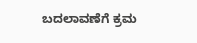ಬದಲಾವಣೆಗೆ ಕ್ರಮ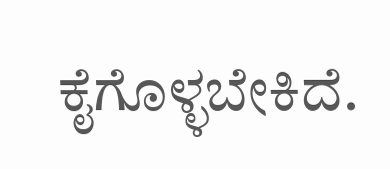ಕೈಗೊಳ್ಳಬೇಕಿದೆ.